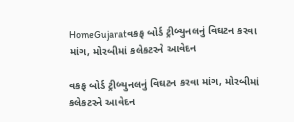HomeGujaratવકફ બોર્ડ ટ્રીબ્યુનલનું વિઘટન કરવા માંગ, મોરબીમાં કલેકટરને આવેદન

વકફ બોર્ડ ટ્રીબ્યુનલનું વિઘટન કરવા માંગ, મોરબીમાં કલેકટરને આવેદન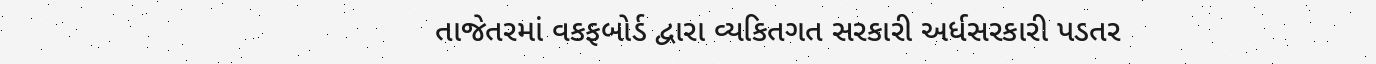તાજેતરમાં વકફબોર્ડ દ્વારા વ્યકિતગત સરકારી અર્ધસરકારી પડતર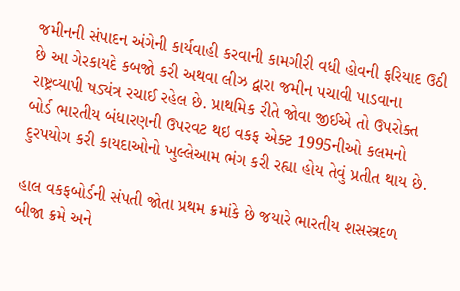જમીનની સંપાદન અંગેની કાર્યવાહી કરવાની કામગીરી વધી હોવની ફરિયાદ ઉઠી છે આ ગેરકાયદે કબજો કરી અથવા લીઝ દ્વારા જમીન પચાવી પાડવાના રાષ્ટ્રવ્યાપી ષડ્યંત્ર રચાઈ રહેલ છે. પ્રાથમિક રીતે જોવા જીઈએ તો ઉપરોક્ત બોર્ડ ભારતીય બંધારણની ઉપરવટ થઇ વકફ એક્ટ 1995નીઓ કલમનો દુરપયોગ કરી કાયદાઓનો ખુલ્લેઆમ ભંગ કરી રહ્યા હોય તેવું પ્રતીત થાય છે.

હાલ વકફબોર્ડની સંપતી જોતા પ્રથમ ક્રમાંકે છે જયારે ભારતીય શસસ્ત્રદળ બીજા ક્રમે અને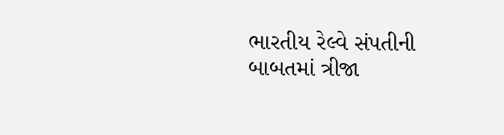ભારતીય રેલ્વે સંપતીની બાબતમાં ત્રીજા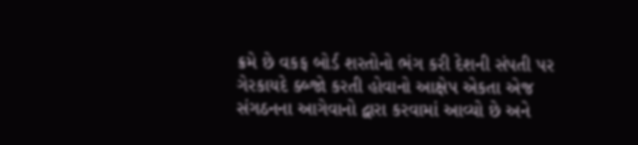ક્રમે છે વકફ બોર્ડ શરતોનો ભંગ કરી દેશની સંપતી પર ગેરકાયદે ક્બ્જો કરતી હોવાનો આક્ષેપ એકતા એજ સંગઠનના આગેવાનો દ્વારા કરવામાં આવ્યો છે અને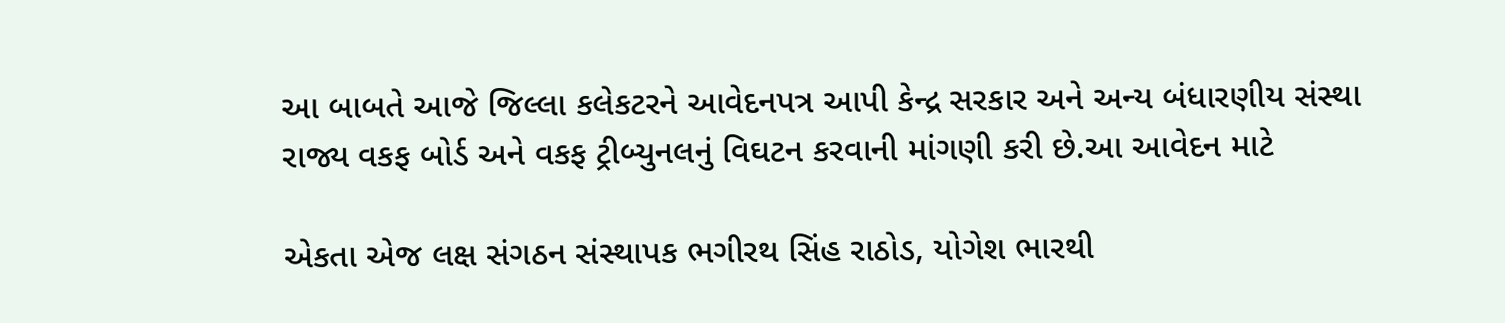આ બાબતે આજે જિલ્લા કલેકટરને આવેદનપત્ર આપી કેન્દ્ર સરકાર અને અન્ય બંધારણીય સંસ્થા રાજ્ય વકફ બોર્ડ અને વકફ ટ્રીબ્યુનલનું વિઘટન કરવાની માંગણી કરી છે.આ આવેદન માટે

એકતા એજ લક્ષ સંગઠન સંસ્થાપક ભગીરથ સિંહ રાઠોડ, યોગેશ ભારથી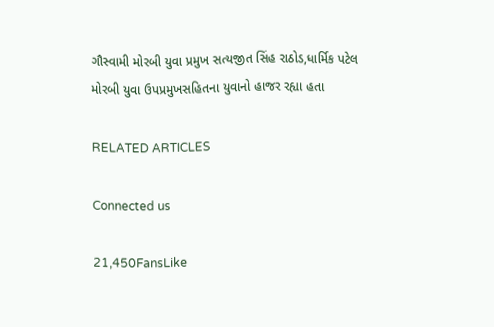ગૌસ્વામી મોરબી યુવા પ્રમુખ સત્યજીત સિંહ રાઠોડ,ધાર્મિક પટેલ મોરબી યુવા ઉપપ્રમુખસહિતના યુવાનો હાજર રહ્યા હતા

RELATED ARTICLES

Connected us

21,450FansLike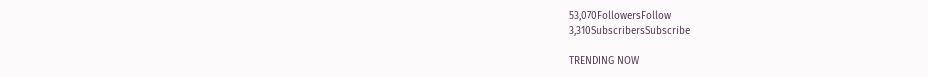53,070FollowersFollow
3,310SubscribersSubscribe

TRENDING NOW